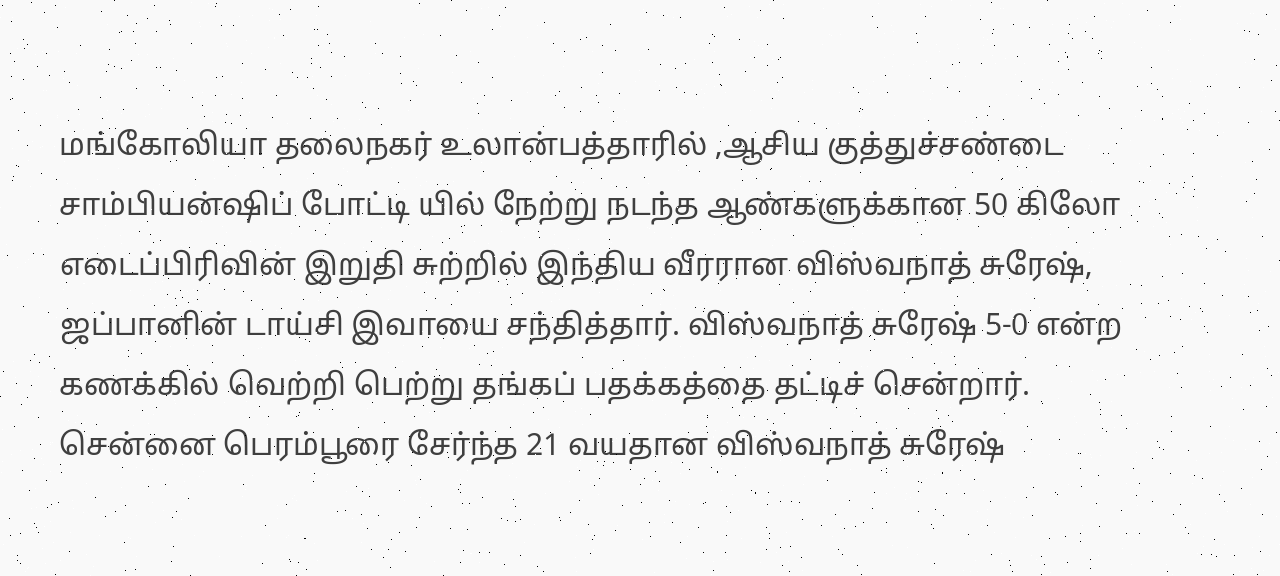மங்கோலியா தலைநகர் உலான்பத்தாரில் ,ஆசிய குத்துச்சண்டை சாம்பியன்ஷிப் போட்டி யில் நேற்று நடந்த ஆண்களுக்கான 50 கிலோ எடைப்பிரிவின் இறுதி சுற்றில் இந்திய வீரரான விஸ்வநாத் சுரேஷ், ஜப்பானின் டாய்சி இவாயை சந்தித்தார். விஸ்வநாத் சுரேஷ் 5-0 என்ற கணக்கில் வெற்றி பெற்று தங்கப் பதக்கத்தை தட்டிச் சென்றார். சென்னை பெரம்பூரை சேர்ந்த 21 வயதான விஸ்வநாத் சுரேஷ்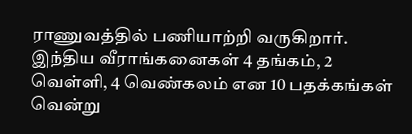ராணுவத்தில் பணியாற்றி வருகிறார். இந்திய வீராங்கனைகள் 4 தங்கம், 2 வெள்ளி, 4 வெண்கலம் என 10 பதக்கங்கள் வென்று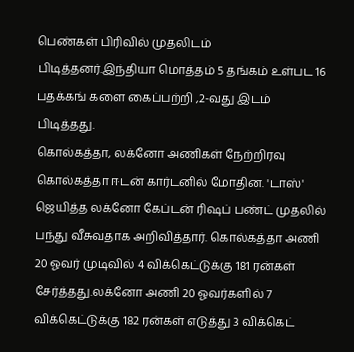பெண்கள் பிரிவில் முதலிடம் பிடித்தனர்.இந்தியா மொத்தம் 5 தங்கம் உள்பட 16 பதக்கங் களை கைப்பற்றி ,2-வது இடம் பிடித்தது.
கொல்கத்தா, லக்னோ அணிகள் நேற்றிரவு கொல்கத்தா ஈடன் கார்டனில் மோதின. 'டாஸ்' ஜெயித்த லக்னோ கேப்டன் ரிஷப் பண்ட் முதலில் பந்து வீசுவதாக அறிவித்தார். கொல்கத்தா அணி 20 ஓவர் முடிவில் 4 விக்கெட்டுக்கு 181 ரன்கள் சேர்த்தது.லக்னோ அணி 20 ஓவர்களில் 7 விக்கெட்டுக்கு 182 ரன்கள் எடுத்து 3 விக்கெட்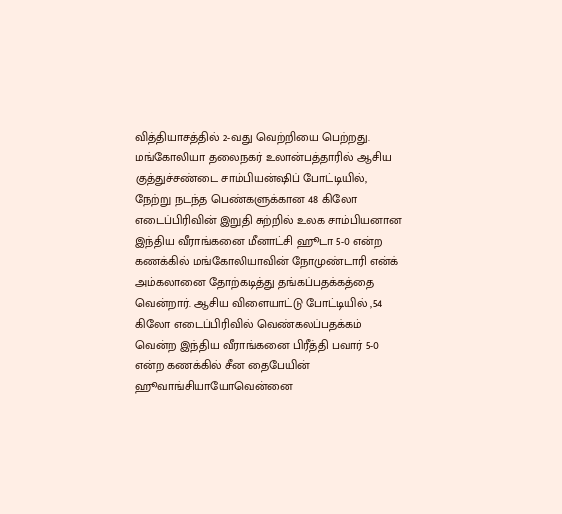வித்தியாசத்தில் 2-வது வெற்றியை பெற்றது.
மங்கோலியா தலைநகர் உலான்பத்தாரில் ஆசிய குத்துச்சண்டை சாம்பியன்ஷிப் போட்டியில், நேற்று நடந்த பெண்களுக்கான 48 கிலோ எடைப்பிரிவின் இறுதி சுற்றில் உலக சாம்பியனான இந்திய வீராங்கனை மீனாட்சி ஹூடா 5-0 என்ற கணக்கில் மங்கோலியாவின் நோமுண்டாரி என்க் அம்கலானை தோற்கடித்து தங்கப்பதக்கத்தை வென்றார். ஆசிய விளையாட்டு போட்டியில் ,54 கிலோ எடைப்பிரிவில் வெண்கலப்பதக்கம் வென்ற இந்திய வீராங்கனை பிரீத்தி பவார் 5-0 என்ற கணக்கில் சீன தைபேயின் ஹூவாங்சியாயோவென்னை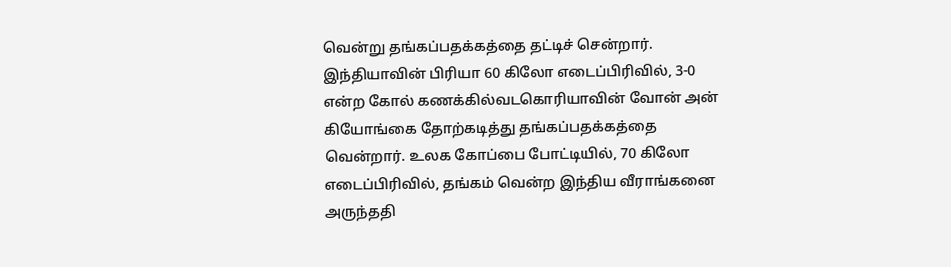வென்று தங்கப்பதக்கத்தை தட்டிச் சென்றார். இந்தியாவின் பிரியா 60 கிலோ எடைப்பிரிவில், 3-0 என்ற கோல் கணக்கில்வடகொரியாவின் வோன் அன் கியோங்கை தோற்கடித்து தங்கப்பதக்கத்தை வென்றார். உலக கோப்பை போட்டியில், 70 கிலோ எடைப்பிரிவில், தங்கம் வென்ற இந்திய வீராங்கனை அருந்ததி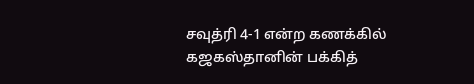சவுத்ரி 4-1 என்ற கணக்கில் கஜகஸ்தானின் பக்கித்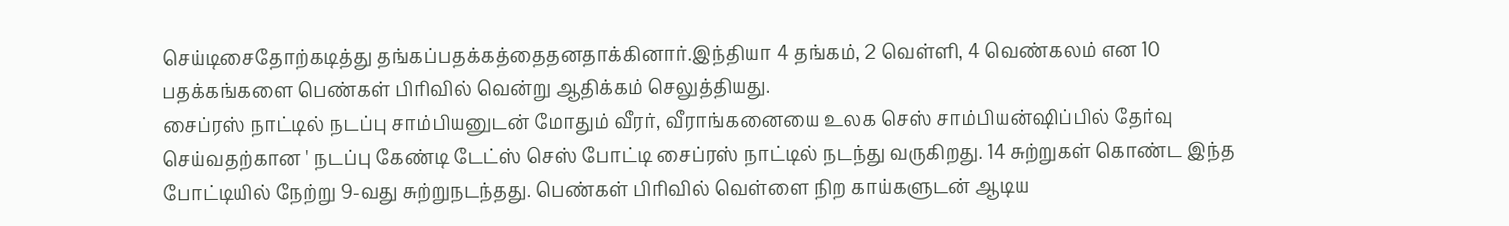செய்டிசைதோற்கடித்து தங்கப்பதக்கத்தைதனதாக்கினார்.இந்தியா 4 தங்கம், 2 வெள்ளி, 4 வெண்கலம் என 10 பதக்கங்களை பெண்கள் பிரிவில் வென்று ஆதிக்கம் செலுத்தியது.
சைப்ரஸ் நாட்டில் நடப்பு சாம்பியனுடன் மோதும் வீரர், வீராங்கனையை உலக செஸ் சாம்பியன்ஷிப்பில் தேர்வு செய்வதற்கான ' நடப்பு கேண்டி டேட்ஸ் செஸ் போட்டி சைப்ரஸ் நாட்டில் நடந்து வருகிறது. 14 சுற்றுகள் கொண்ட இந்த போட்டியில் நேற்று 9-வது சுற்றுநடந்தது. பெண்கள் பிரிவில் வெள்ளை நிற காய்களுடன் ஆடிய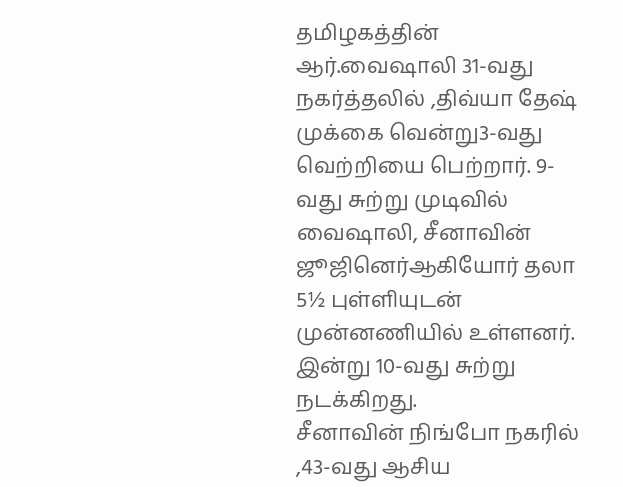தமிழகத்தின் ஆர்.வைஷாலி 31-வது நகர்த்தலில் ,திவ்யா தேஷ் முக்கை வென்று3-வது வெற்றியை பெற்றார். 9-வது சுற்று முடிவில் வைஷாலி, சீனாவின் ஜூஜினெர்ஆகியோர் தலா 5½ புள்ளியுடன் முன்னணியில் உள்ளனர். இன்று 10-வது சுற்று நடக்கிறது.
சீனாவின் நிங்போ நகரில் ,43-வது ஆசிய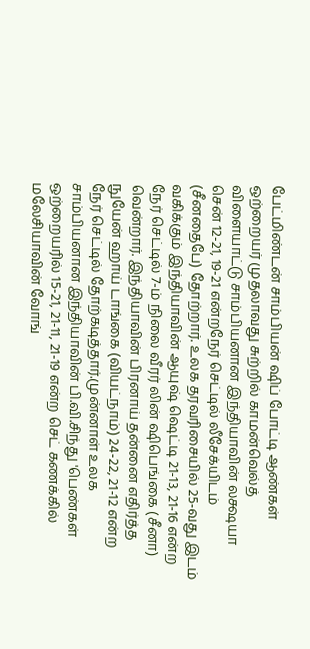பேட்மிண்டன் சாம்பியன் ஷிப் போட்டி ஆண்கள் ஒற்றையர் முதலாவது சுற்றில் காமன்வெல்த் விளையாட்டு சாம்பியனான இந்தியாவின் லக்ஷயா சென் 12-21, 19-21 என்றநேர் செட்டில் லீசேக்யிடம் (சீனதைபே) தோற்றார். உலக தரவரிசையில் 25-வது இடம் வகிக்கும் இந்தியாவின் ஆயுஷ் ஷெட்டி 21-13, 21-16 என்ற நேர் செட்டில் 7-ம் நிலை வீரர் லின் ஷிபெங்கை (சீனா) வென்றார். இந்தியாவின் பிரனாய் தன்னை எதிர்த்த நுயேன் ஹாய் டாங்கை (வியட்நாம்) 24-22, 21-12 என்ற நேர் செட்டில் தோற்கடித்தார்.முன்னாள் உலக சாம்பியனான இந்தியாவின் பி.வி.சிந்து 'பெண்கள் ஒற்றையரில் 15-21, 21-11, 21-19 என்ற செட் கணக்கில் மலேசியாவின் வோங்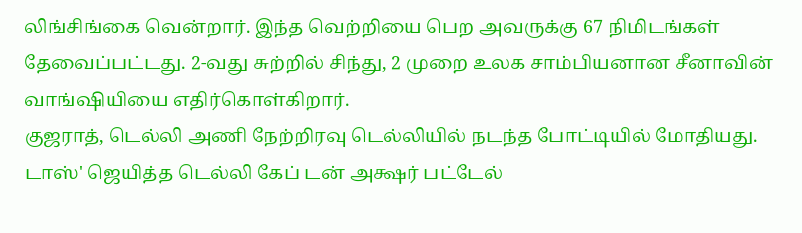லிங்சிங்கை வென்றார். இந்த வெற்றியை பெற அவருக்கு 67 நிமிடங்கள் தேவைப்பட்டது. 2-வது சுற்றில் சிந்து, 2 முறை உலக சாம்பியனான சீனாவின் வாங்ஷியியை எதிர்கொள்கிறார்.
குஜராத், டெல்லி அணி நேற்றிரவு டெல்லியில் நடந்த போட்டியில் மோதியது. டாஸ்' ஜெயித்த டெல்லி கேப் டன் அக்ஷர் பட்டேல்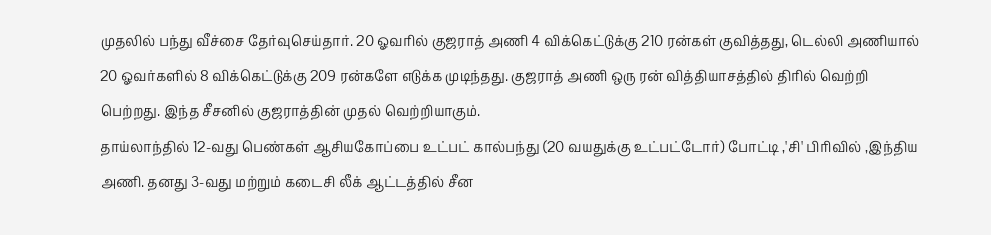முதலில் பந்து வீச்சை தேர்வுசெய்தார். 20 ஓவரில் குஜராத் அணி 4 விக்கெட்டுக்கு 210 ரன்கள் குவித்தது, டெல்லி அணியால் 20 ஓவர்களில் 8 விக்கெட்டுக்கு 209 ரன்களே எடுக்க முடிந்தது. குஜராத் அணி ஒரு ரன் வித்தியாசத்தில் திரில் வெற்றி பெற்றது. இந்த சீசனில் குஜராத்தின் முதல் வெற்றியாகும்.
தாய்லாந்தில் 12-வது பெண்கள் ஆசியகோப்பை உட்பட் கால்பந்து (20 வயதுக்கு உட்பட்டோர்) போட்டி ,'சி' பிரிவில் ,இந்திய அணி. தனது 3-வது மற்றும் கடைசி லீக் ஆட்டத்தில் சீன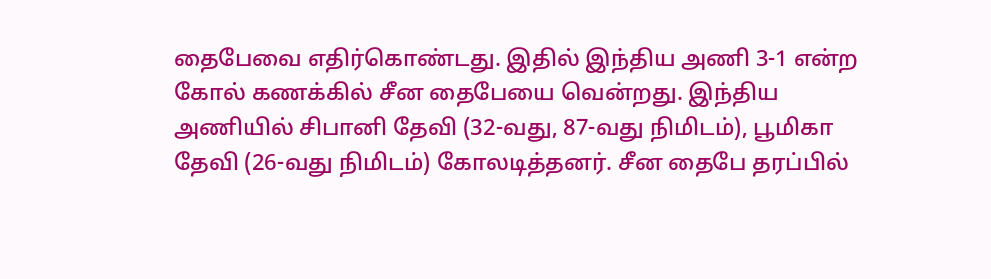தைபேவை எதிர்கொண்டது. இதில் இந்திய அணி 3-1 என்ற கோல் கணக்கில் சீன தைபேயை வென்றது. இந்திய அணியில் சிபானி தேவி (32-வது, 87-வது நிமிடம்), பூமிகா தேவி (26-வது நிமிடம்) கோலடித்தனர். சீன தைபே தரப்பில்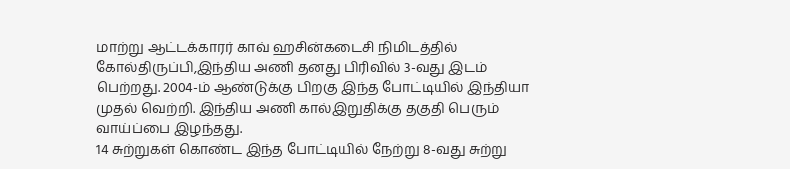மாற்று ஆட்டக்காரர் காவ் ஹசின்கடைசி நிமிடத்தில் கோல்திருப்பி,இந்திய அணி தனது பிரிவில் 3-வது இடம் பெற்றது. 2004-ம் ஆண்டுக்கு பிறகு இந்த போட்டியில் இந்தியா முதல் வெற்றி. இந்திய அணி கால்இறுதிக்கு தகுதி பெரும் வாய்ப்பை இழந்தது.
14 சுற்றுகள் கொண்ட இந்த போட்டியில் நேற்று 8-வது சுற்று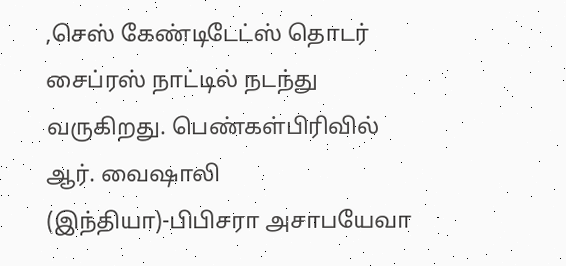,செஸ் கேண்டிடேட்ஸ் தொடர் சைப்ரஸ் நாட்டில் நடந்து வருகிறது. பெண்கள்பிரிவில் ஆர். வைஷாலி (இந்தியா)-பிபிசரா அசாபயேவா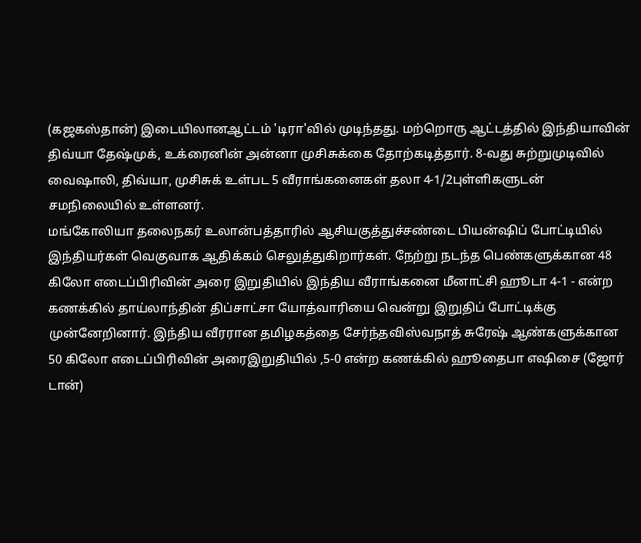(கஜகஸ்தான்) இடையிலானஆட்டம் 'டிரா'வில் முடிந்தது. மற்றொரு ஆட்டத்தில் இந்தியாவின் திவ்யா தேஷ்முக், உக்ரைனின் அன்னா முசிசுக்கை தோற்கடித்தார். 8-வது சுற்றுமுடிவில் வைஷாலி, திவ்யா, முசிசுக் உள்பட 5 வீராங்கனைகள் தலா 4-1/2புள்ளிகளுடன் சமநிலையில் உள்ளனர்.
மங்கோலியா தலைநகர் உலான்பத்தாரில் ஆசியகுத்துச்சண்டை பியன்ஷிப் போட்டியில் இந்தியர்கள் வெகுவாக ஆதிக்கம் செலுத்துகிறார்கள். நேற்று நடந்த பெண்களுக்கான 48 கிலோ எடைப்பிரிவின் அரை இறுதியில் இந்திய வீராங்கனை மீனாட்சி ஹூடா 4-1 - என்ற கணக்கில் தாய்லாந்தின் திப்சாட்சா யோத்வாரியை வென்று இறுதிப் போட்டிக்கு முன்னேறினார். இந்திய வீரரான தமிழகத்தை சேர்ந்தவிஸ்வநாத் சுரேஷ் ஆண்களுக்கான 50 கிலோ எடைப்பிரிவின் அரைஇறுதியில் ,5-0 என்ற கணக்கில் ஹூதைபா எஷிசை (ஜோர் டான்)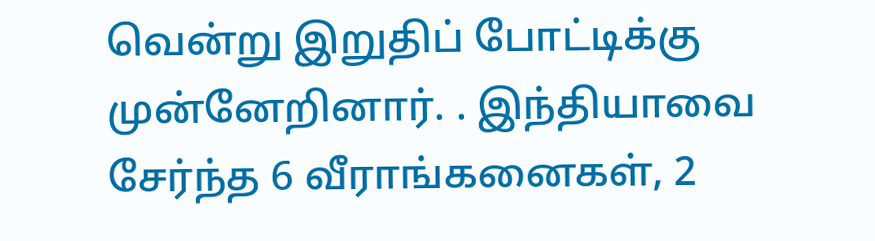வென்று இறுதிப் போட்டிக்கு முன்னேறினார். . இந்தியாவை சேர்ந்த 6 வீராங்கனைகள், 2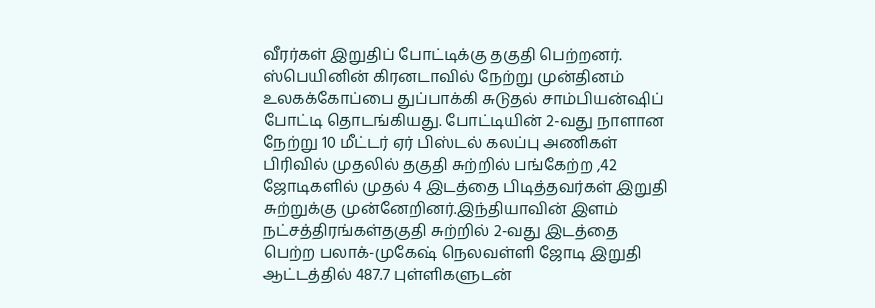வீரர்கள் இறுதிப் போட்டிக்கு தகுதி பெற்றனர்.
ஸ்பெயினின் கிரனடாவில் நேற்று முன்தினம் உலகக்கோப்பை துப்பாக்கி சுடுதல் சாம்பியன்ஷிப் போட்டி தொடங்கியது. போட்டியின் 2-வது நாளான நேற்று 10 மீட்டர் ஏர் பிஸ்டல் கலப்பு அணிகள் பிரிவில் முதலில் தகுதி சுற்றில் பங்கேற்ற ,42 ஜோடிகளில் முதல் 4 இடத்தை பிடித்தவர்கள் இறுதி சுற்றுக்கு முன்னேறினர்.இந்தியாவின் இளம் நட்சத்திரங்கள்தகுதி சுற்றில் 2-வது இடத்தை பெற்ற பலாக்-முகேஷ் நெலவள்ளி ஜோடி இறுதி ஆட்டத்தில் 487.7 புள்ளிகளுடன்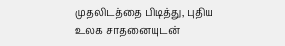முதலிடத்தை பிடித்து, புதிய உலக சாதனையுடன்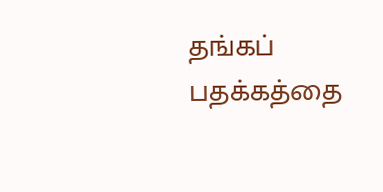தங்கப் பதக்கத்தை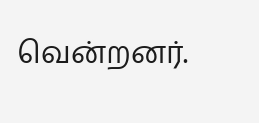வென்றனர்.